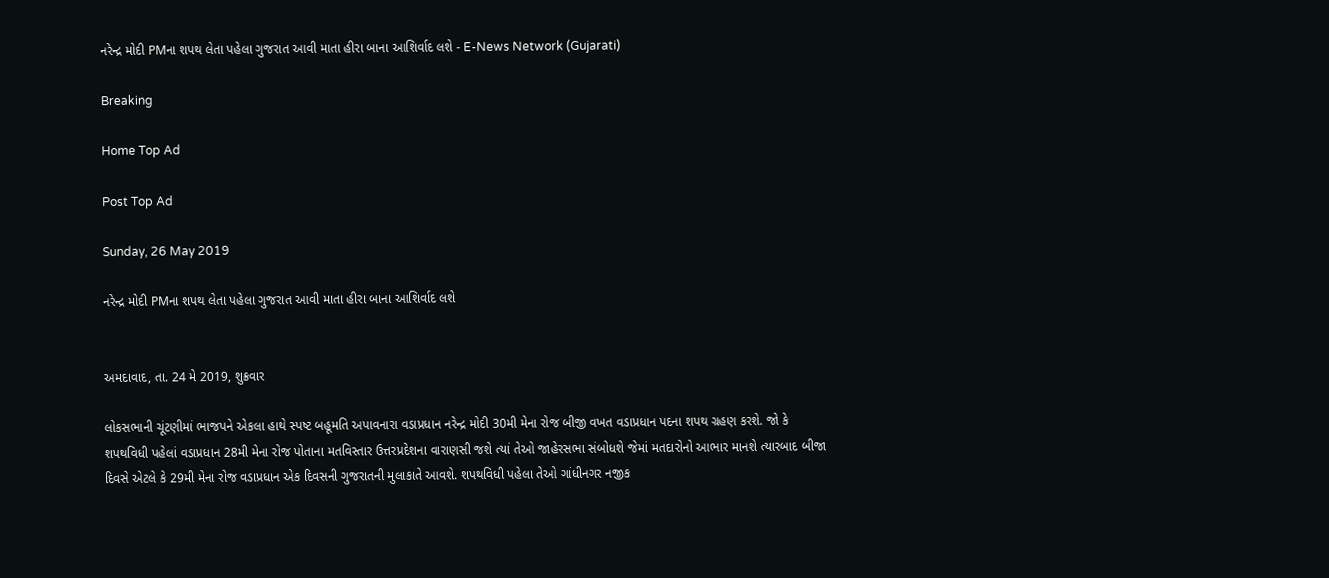નરેન્દ્ર મોદી PMના શપથ લેતા પહેલા ગુજરાત આવી માતા હીરા બાના આશિર્વાદ લશે - E-News Network (Gujarati)

Breaking

Home Top Ad

Post Top Ad

Sunday, 26 May 2019

નરેન્દ્ર મોદી PMના શપથ લેતા પહેલા ગુજરાત આવી માતા હીરા બાના આશિર્વાદ લશે


અમદાવાદ, તા. 24 મે 2019, શુક્રવાર

લોકસભાની ચૂંટણીમાં ભાજપને એકલા હાથે સ્પષ્ટ બહૂમતિ અપાવનારા વડાપ્રધાન નરેન્દ્ર મોદી 30મી મેના રોજ બીજી વખત વડાપ્રધાન પદના શપથ ગ્રહણ કરશે. જો કે શપથવિધી પહેલાં વડાપ્રધાન 28મી મેના રોજ પોતાના મતવિસ્તાર ઉત્તરપ્રદેશના વારાણસી જશે ત્યાં તેઓ જાહેરસભા સંબોધશે જેમાં મતદારોનો આભાર માનશે ત્યારબાદ બીજા દિવસે એટલે કે 29મી મેના રોજ વડાપ્રધાન એક દિવસની ગુજરાતની મુલાકાતે આવશે. શપથવિધી પહેલા તેઓ ગાંધીનગર નજીક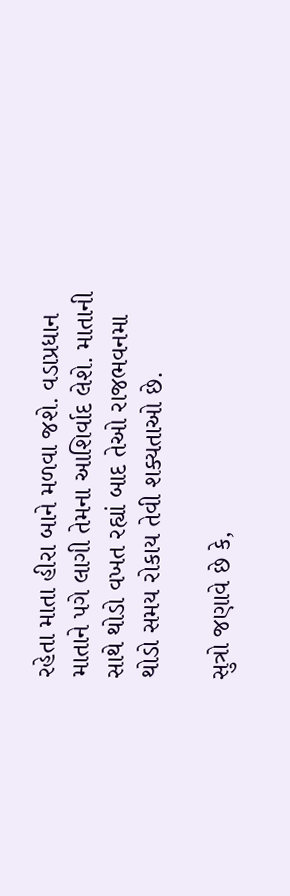રહેતા માતા હીરા બાને મળવા જશે. વડાપ્રધાન માતાને પગે લાગી તેમના આશિર્વાદ લેશે. માતાની સાથે થોડો વખત રહ્યાં બાદ તેઓ રાજભવનમા થોડો સમય રોકાય તેવી શક્યતાઓ છે.

સુત્રો જણાવે છે કે,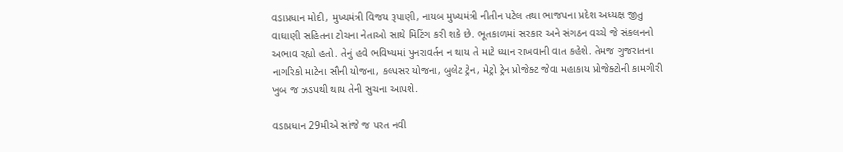વડાપ્રધાન મોદી, મુખ્યમંત્રી વિજય રૂપાણી, નાયબ મુખ્યમંત્રી નીતીન પટેલ તથા ભાજપના પ્રદેશ અધ્યક્ષ જીતુ વાઘાણી સહિતના ટોચના નેતાઓ સાથે મિટિંગ કરી શકે છે. ભૂતકાળમાં સરકાર અને સંગઠન વચ્ચે જે સંકલનનો અભાવ રહ્યો હતો. તેનું હવે ભવિષ્યમાં પુનરાવર્તન ન થાય તે માટે ધ્યાન રાખવાની વાત કહેશે. તેમજ ગુજરાતના નાગરિકો માટેના સૌની યોજના, કલ્પસર યોજના, બુલેટ ટ્રેન, મેટ્રો ટ્રેન પ્રોજેક્ટ જેવા મહાકાય પ્રોજેક્ટોની કામગીરી ખુબ જ ઝડપથી થાય તેની સુચના આપશે.

વડાપ્રધાન 29મીએ સાંજે જ પરત નવી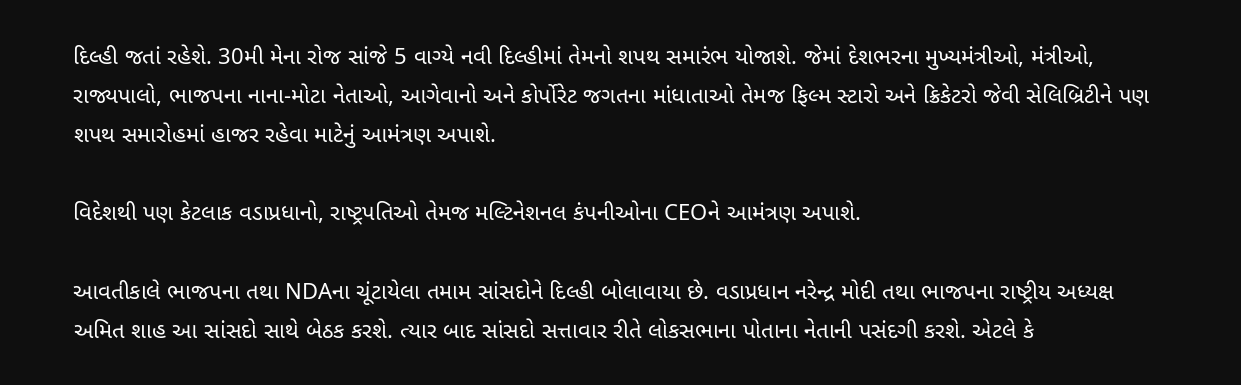દિલ્હી જતાં રહેશે. 30મી મેના રોજ સાંજે 5 વાગ્યે નવી દિલ્હીમાં તેમનો શપથ સમારંભ યોજાશે. જેમાં દેશભરના મુખ્યમંત્રીઓ, મંત્રીઓ, રાજ્યપાલો, ભાજપના નાના-મોટા નેતાઓ, આગેવાનો અને કોર્પોરેટ જગતના માંધાતાઓ તેમજ ફિલ્મ સ્ટારો અને ક્રિકેટરો જેવી સેલિબ્રિટીને પણ શપથ સમારોહમાં હાજર રહેવા માટેનું આમંત્રણ અપાશે.

વિદેશથી પણ કેટલાક વડાપ્રધાનો, રાષ્ટ્રપતિઓ તેમજ મલ્ટિનેશનલ કંપનીઓના CEOને આમંત્રણ અપાશે.

આવતીકાલે ભાજપના તથા NDAના ચૂંટાયેલા તમામ સાંસદોને દિલ્હી બોલાવાયા છે. વડાપ્રધાન નરેન્દ્ર મોદી તથા ભાજપના રાષ્ટ્રીય અધ્યક્ષ અમિત શાહ આ સાંસદો સાથે બેઠક કરશે. ત્યાર બાદ સાંસદો સત્તાવાર રીતે લોકસભાના પોતાના નેતાની પસંદગી કરશે. એટલે કે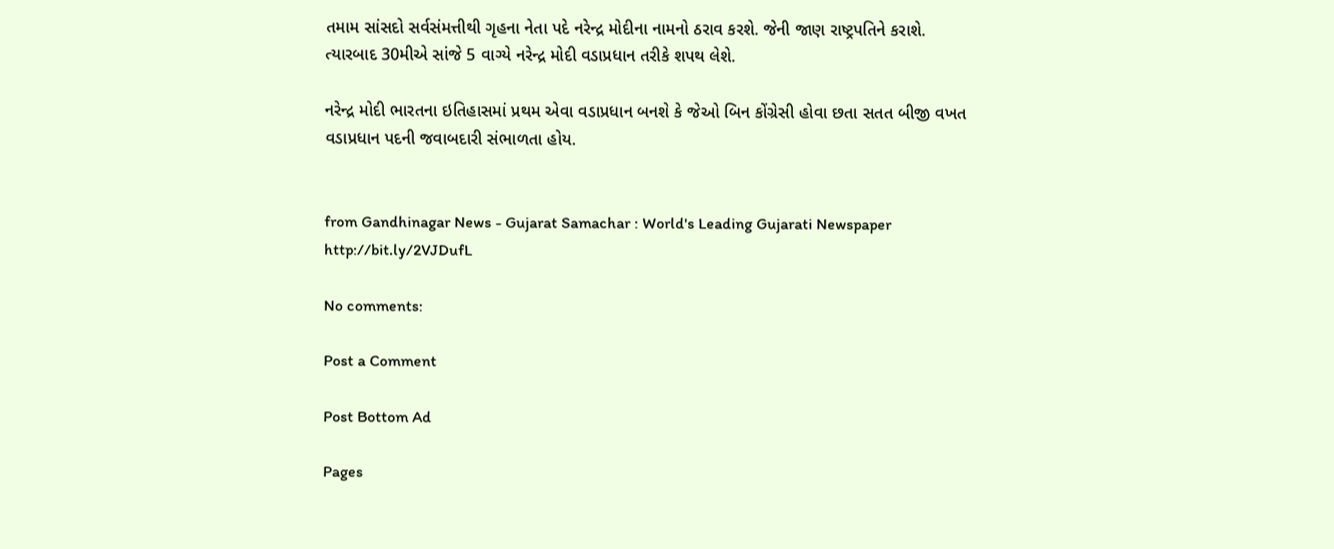તમામ સાંસદો સર્વસંમત્તીથી ગૃહના નેતા પદે નરેન્દ્ર મોદીના નામનો ઠરાવ કરશે. જેની જાણ રાષ્ટ્રપતિને કરાશે. ત્યારબાદ 30મીએ સાંજે 5 વાગ્યે નરેન્દ્ર મોદી વડાપ્રધાન તરીકે શપથ લેશે.

નરેન્દ્ર મોદી ભારતના ઇતિહાસમાં પ્રથમ એવા વડાપ્રધાન બનશે કે જેઓ બિન કોંગ્રેસી હોવા છતા સતત બીજી વખત વડાપ્રધાન પદની જવાબદારી સંભાળતા હોય.


from Gandhinagar News - Gujarat Samachar : World's Leading Gujarati Newspaper http://bit.ly/2VJDufL

No comments:

Post a Comment

Post Bottom Ad

Pages